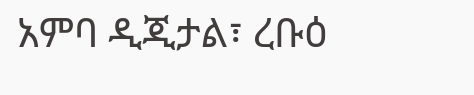አምባ ዲጂታል፣ ረቡዕ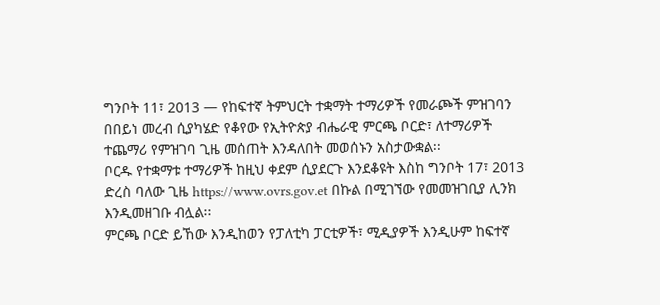ግንቦት 11፣ 2013 ― የከፍተኛ ትምህርት ተቋማት ተማሪዎች የመራጮች ምዝገባን በበይነ መረብ ሲያካሄድ የቆየው የኢትዮጵያ ብሔራዊ ምርጫ ቦርድ፣ ለተማሪዎች ተጨማሪ የምዝገባ ጊዜ መሰጠት እንዳለበት መወሰኑን አስታውቋል፡፡
ቦርዱ የተቋማቱ ተማሪዎች ከዚህ ቀደም ሲያደርጉ እንደቆዩት እስከ ግንቦት 17፣ 2013 ድረስ ባለው ጊዜ https://www.ovrs.gov.et በኩል በሚገኘው የመመዝገቢያ ሊንክ እንዲመዘገቡ ብሏል፡፡
ምርጫ ቦርድ ይኸው እንዲከወን የፓለቲካ ፓርቲዎች፣ ሚዲያዎች እንዲሁም ከፍተኛ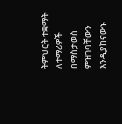ትምህርት ተቋማት ለተማሪዎች በማስታወስ ምዝገባቸውን እንዲያከናውኑ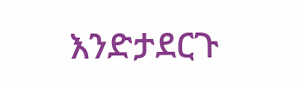እንድታደርጉ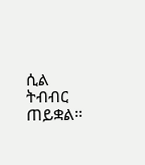ሲል ትብብር ጠይቋል፡፡